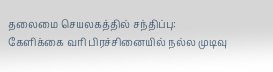தலைமை செயலகத்தில் சந்திப்பு: கேளிக்கை வரி பிரச்சினையில் நல்ல முடிவு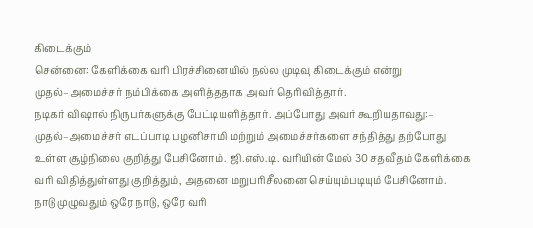கிடைக்கும்
சென்னை: கேளிக்கை வரி பிரச்சினையில் நல்ல முடிவு கிடைக்கும் என்று முதல்–அமைச்சர் நம்பிக்கை அளித்ததாக அவர் தெரிவித்தார்.
நடிகர் விஷால் நிருபர்களுக்கு பேட்டியளித்தார். அப்போது அவர் கூறியதாவது:–
முதல்–அமைச்சர் எடப்பாடி பழனிசாமி மற்றும் அமைச்சர்களை சந்தித்து தற்போது உள்ள சூழ்நிலை குறித்து பேசினோம். ஜி.எஸ்.டி. வரியின் மேல் 30 சதவீதம் கேளிக்கை வரி விதித்துள்ளது குறித்தும், அதனை மறுபரிசீலனை செய்யும்படியும் பேசினோம்.
நாடு முழுவதும் ஒரே நாடு, ஒரே வரி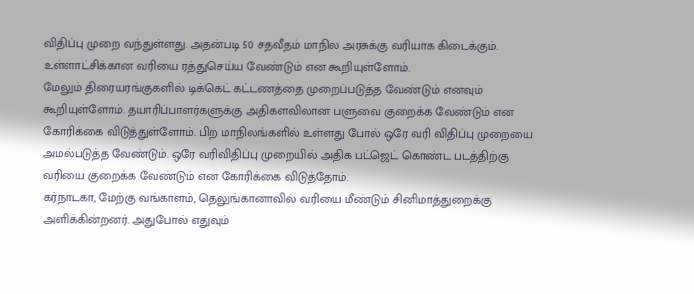விதிப்பு முறை வந்துள்ளது. அதன்படி 50 சதவீதம் மாநில அரசுக்கு வரியாக கிடைக்கும். உள்ளாட்சிக்கான வரியை ரத்துசெய்ய வேண்டும் என கூறியுள்ளோம்.
மேலும் திரையரங்குகளில் டிக்கெட் கட்டணத்தை முறைப்படுத்த வேண்டும் எனவும் கூறியுள்ளோம். தயாரிப்பாளர்களுக்கு அதிகளவிலான பளுவை குறைக்க வேண்டும் என கோரிக்கை விடுத்துள்ளோம். பிற மாநிலங்களில் உள்ளது போல் ஒரே வரி விதிப்பு முறையை அமல்படுத்த வேண்டும். ஒரே வரிவிதிப்பு முறையில் அதிக பட்ஜெட் கொண்ட படத்திற்கு வரியை குறைக்க வேண்டும் என கோரிக்கை விடுத்தோம்.
கர்நாடகா, மேற்கு வங்காளம், தெலுங்கானாவில் வரியை மீண்டும் சினிமாத்துறைக்கு அளிக்கின்றனர். அதுபோல் எதுவும்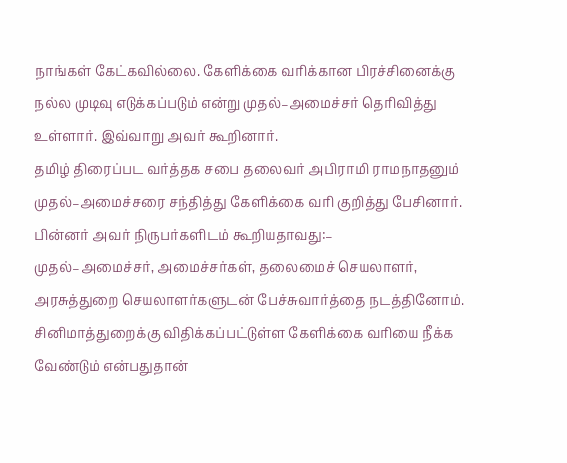நாங்கள் கேட்கவில்லை. கேளிக்கை வரிக்கான பிரச்சினைக்கு நல்ல முடிவு எடுக்கப்படும் என்று முதல்–அமைச்சர் தெரிவித்து உள்ளார். இவ்வாறு அவர் கூறினார்.
தமிழ் திரைப்பட வர்த்தக சபை தலைவர் அபிராமி ராமநாதனும் முதல்–அமைச்சரை சந்தித்து கேளிக்கை வரி குறித்து பேசினார். பின்னர் அவர் நிருபர்களிடம் கூறியதாவது:–
முதல்–அமைச்சர், அமைச்சர்கள், தலைமைச் செயலாளர், அரசுத்துறை செயலாளர்களுடன் பேச்சுவார்த்தை நடத்தினோம். சினிமாத்துறைக்கு விதிக்கப்பட்டுள்ள கேளிக்கை வரியை நீக்க வேண்டும் என்பதுதான்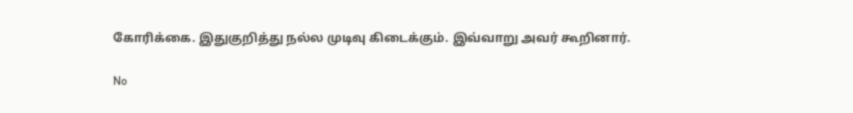கோரிக்கை. இதுகுறித்து நல்ல முடிவு கிடைக்கும். இவ்வாறு அவர் கூறினார்.

No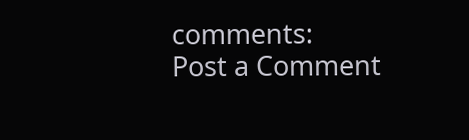comments:
Post a Comment